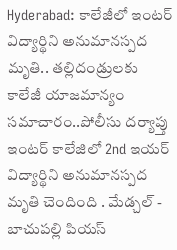Hyderabad: కాలేజీలో ఇంటర్ విద్యార్థిని అనుమానస్పద మృతి.. తల్లిదండ్రులకు కాలేజీ యాజమాన్యం సమాచారం..పోలీసు దర్యాప్తు
ఇంటర్ కాలేజిలో 2nd ఇయర్ విద్యార్థిని అనుమానస్పద మృతి చెందింది . మేడ్చల్ - బాచుపల్లి పియస్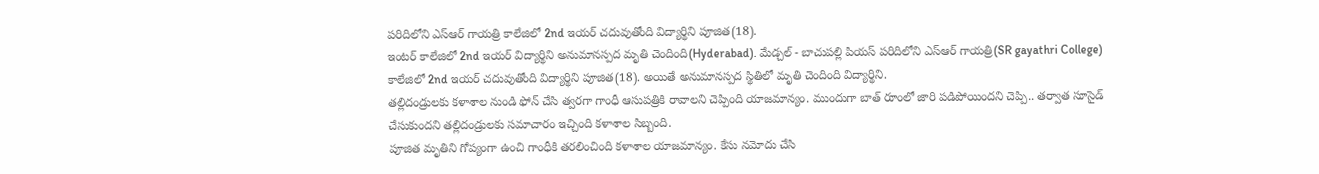పరిదిలోని ఎస్ఆర్ గాయత్రి కాలేజిలో 2nd ఇయర్ చదువుతోంది విద్యార్థిని పూజిత(18).
ఇంటర్ కాలేజిలో 2nd ఇయర్ విద్యార్థిని అనుమానస్పద మృతి చెందింది(Hyderabad). మేడ్చల్ - బాచుపల్లి పియస్ పరిదిలోని ఎస్ఆర్ గాయత్రి(SR gayathri College) కాలేజిలో 2nd ఇయర్ చదువుతోంది విద్యార్థిని పూజిత(18). అయితే అనుమానస్పద స్థితిలో మృతి చెందింది విద్యార్థిని.
తల్లిదండ్రులకు కళాశాల నుండి ఫోన్ చేసి త్వరగా గాంధీ ఆసుపత్రికి రావాలని చెప్పింది యాజమాన్యం. ముందుగా బాత్ రూంలో జారి పడిపోయిందని చెప్పి.. తర్వాత సూసైడ్ చేసుకుందని తల్లిదండ్రులకు సమాచారం ఇచ్చింది కళాశాల సిబ్బంది.
పూజిత మృతిని గోప్యంగా ఉంచి గాంధీకి తరలించింది కళాశాల యాజమాన్యం. కేసు నమోదు చేసి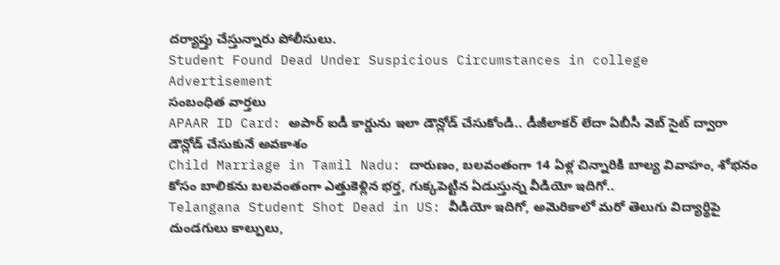దర్యాప్తు చేస్తున్నారు పోలీసులు.
Student Found Dead Under Suspicious Circumstances in college
Advertisement
సంబంధిత వార్తలు
APAAR ID Card: అపార్ ఐడీ కార్డును ఇలా డౌన్లోడ్ చేసుకోండి.. డీజీలాకర్ లేదా ఏబీసీ వెబ్ సైట్ ద్వారా డౌన్లోడ్ చేసుకునే అవకాశం
Child Marriage in Tamil Nadu: దారుణం, బలవంతంగా 14 ఏళ్ల చిన్నారికి బాల్య వివాహం, శోభనం కోసం బాలికను బలవంతంగా ఎత్తుకెళ్లిన భర్త, గుక్కపెట్టిన ఏడుస్తున్న వీడియో ఇదిగో..
Telangana Student Shot Dead in US: వీడియో ఇదిగో, అమెరికాలో మరో తెలుగు విద్యార్థిపై దుండగులు కాల్పులు,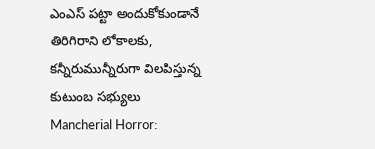ఎంఎస్ పట్టా అందుకోకుండానే తిరిగిరాని లోకాలకు, కన్నీరుమున్నీరుగా విలపిస్తున్న కుటుంబ సభ్యులు
Mancherial Horror: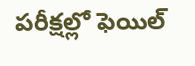పరీక్షల్లో ఫెయిల్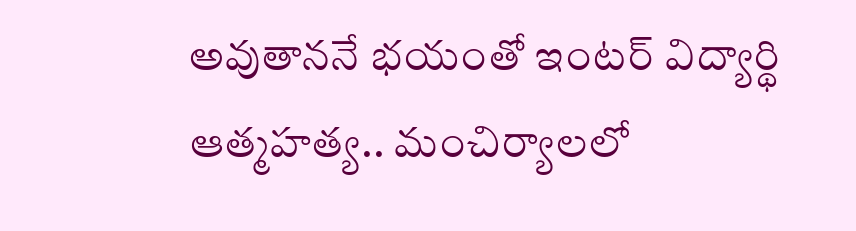అవుతాననే భయంతో ఇంటర్ విద్యార్థి ఆత్మహత్య.. మంచిర్యాలలో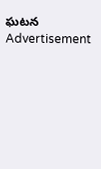ఘటన
Advertisement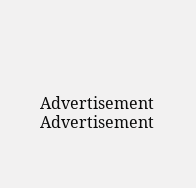Advertisement
Advertisement